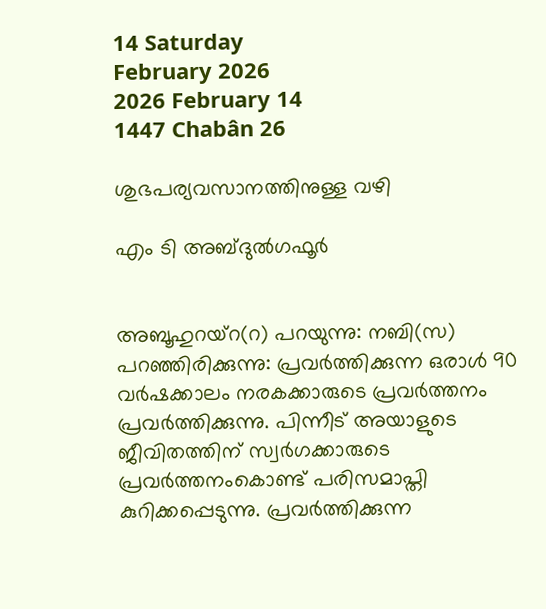14 Saturday
February 2026
2026 February 14
1447 Chabân 26

ശുഭപര്യവസാനത്തിനുള്ള വഴി

എം ടി അബ്ദുല്‍ഗഫൂര്‍


അബൂഹുറയ്‌റ(റ) പറയുന്നു: നബി(സ) പറഞ്ഞിരിക്കുന്നു: പ്രവര്‍ത്തിക്കുന്ന ഒരാള്‍ 90 വര്‍ഷക്കാലം നരകക്കാരുടെ പ്രവര്‍ത്തനം പ്രവര്‍ത്തിക്കുന്നു. പിന്നീട് അയാളുടെ ജീവിതത്തിന് സ്വര്‍ഗക്കാരുടെ പ്രവര്‍ത്തനംകൊണ്ട് പരിസമാപ്തി കുറിക്കപ്പെടുന്നു. പ്രവര്‍ത്തിക്കുന്ന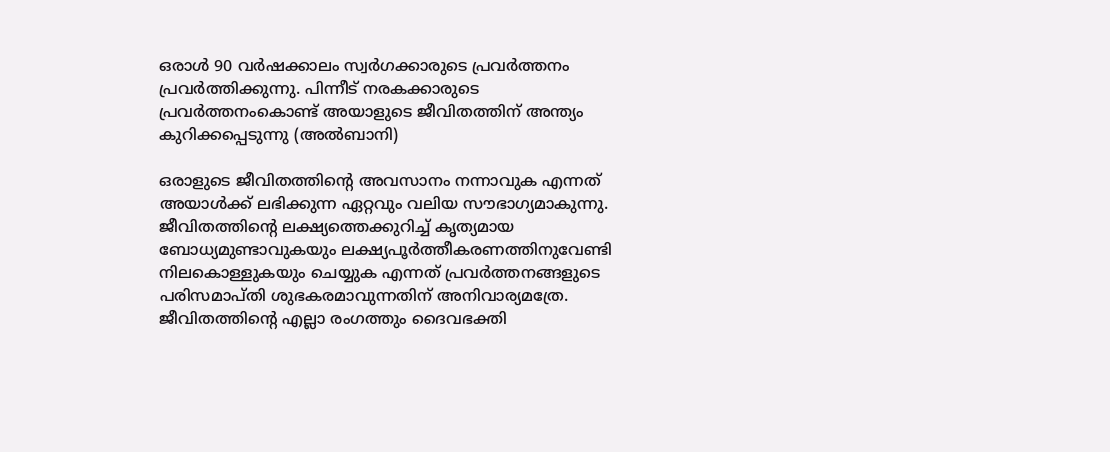ഒരാള്‍ 90 വര്‍ഷക്കാലം സ്വര്‍ഗക്കാരുടെ പ്രവര്‍ത്തനം പ്രവര്‍ത്തിക്കുന്നു. പിന്നീട് നരകക്കാരുടെ പ്രവര്‍ത്തനംകൊണ്ട് അയാളുടെ ജീവിതത്തിന് അന്ത്യം കുറിക്കപ്പെടുന്നു (അല്‍ബാനി)

ഒരാളുടെ ജീവിതത്തിന്റെ അവസാനം നന്നാവുക എന്നത് അയാള്‍ക്ക് ലഭിക്കുന്ന ഏറ്റവും വലിയ സൗഭാഗ്യമാകുന്നു. ജീവിതത്തിന്റെ ലക്ഷ്യത്തെക്കുറിച്ച് കൃത്യമായ ബോധ്യമുണ്ടാവുകയും ലക്ഷ്യപൂര്‍ത്തീകരണത്തിനുവേണ്ടി നിലകൊള്ളുകയും ചെയ്യുക എന്നത് പ്രവര്‍ത്തനങ്ങളുടെ പരിസമാപ്തി ശുഭകരമാവുന്നതിന് അനിവാര്യമത്രേ.
ജീവിതത്തിന്റെ എല്ലാ രംഗത്തും ദൈവഭക്തി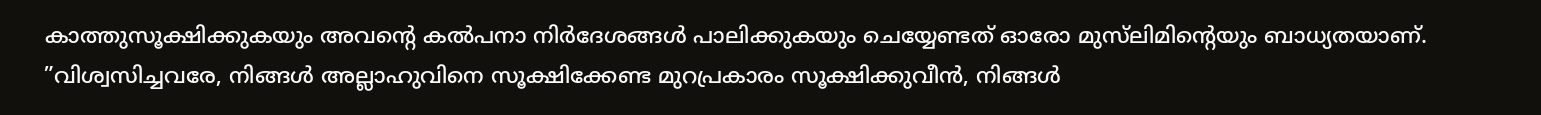കാത്തുസൂക്ഷിക്കുകയും അവന്റെ കല്‍പനാ നിര്‍ദേശങ്ങള്‍ പാലിക്കുകയും ചെയ്യേണ്ടത് ഓരോ മുസ്‌ലിമിന്റെയും ബാധ്യതയാണ്. ”വിശ്വസിച്ചവരേ, നിങ്ങള്‍ അല്ലാഹുവിനെ സൂക്ഷിക്കേണ്ട മുറപ്രകാരം സൂക്ഷിക്കുവീന്‍, നിങ്ങള്‍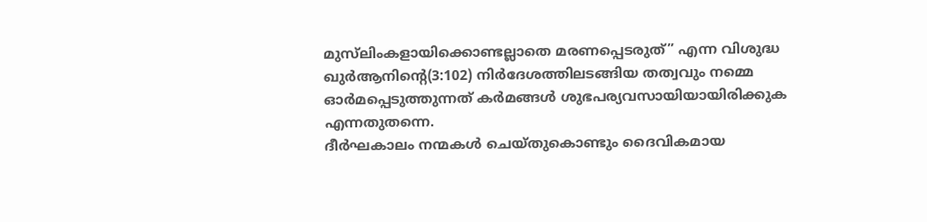മുസ്‌ലിംകളായിക്കൊണ്ടല്ലാതെ മരണപ്പെടരുത്” എന്ന വിശുദ്ധ ഖുര്‍ആനിന്റെ(3:102) നിര്‍ദേശത്തിലടങ്ങിയ തത്വവും നമ്മെ ഓര്‍മപ്പെടുത്തുന്നത് കര്‍മങ്ങള്‍ ശുഭപര്യവസായിയായിരിക്കുക എന്നതുതന്നെ.
ദീര്‍ഘകാലം നന്മകള്‍ ചെയ്തുകൊണ്ടും ദൈവികമായ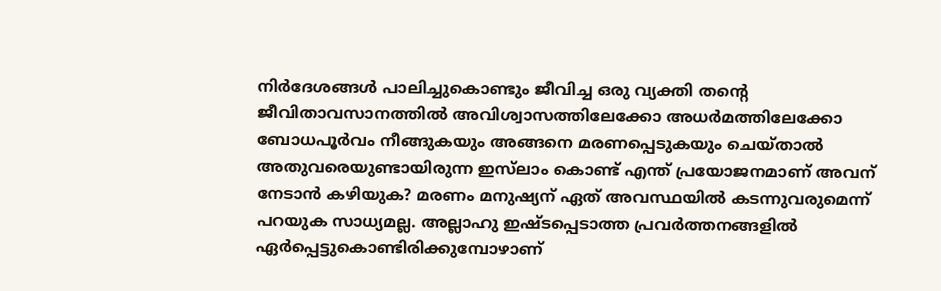നിര്‍ദേശങ്ങള്‍ പാലിച്ചുകൊണ്ടും ജീവിച്ച ഒരു വ്യക്തി തന്റെ ജീവിതാവസാനത്തില്‍ അവിശ്വാസത്തിലേക്കോ അധര്‍മത്തിലേക്കോ ബോധപൂര്‍വം നീങ്ങുകയും അങ്ങനെ മരണപ്പെടുകയും ചെയ്താല്‍ അതുവരെയുണ്ടായിരുന്ന ഇസ്‌ലാം കൊണ്ട് എന്ത് പ്രയോജനമാണ് അവന് നേടാന്‍ കഴിയുക? മരണം മനുഷ്യന് ഏത് അവസ്ഥയില്‍ കടന്നുവരുമെന്ന് പറയുക സാധ്യമല്ല. അല്ലാഹു ഇഷ്ടപ്പെടാത്ത പ്രവര്‍ത്തനങ്ങളില്‍ ഏര്‍പ്പെട്ടുകൊണ്ടിരിക്കുമ്പോഴാണ്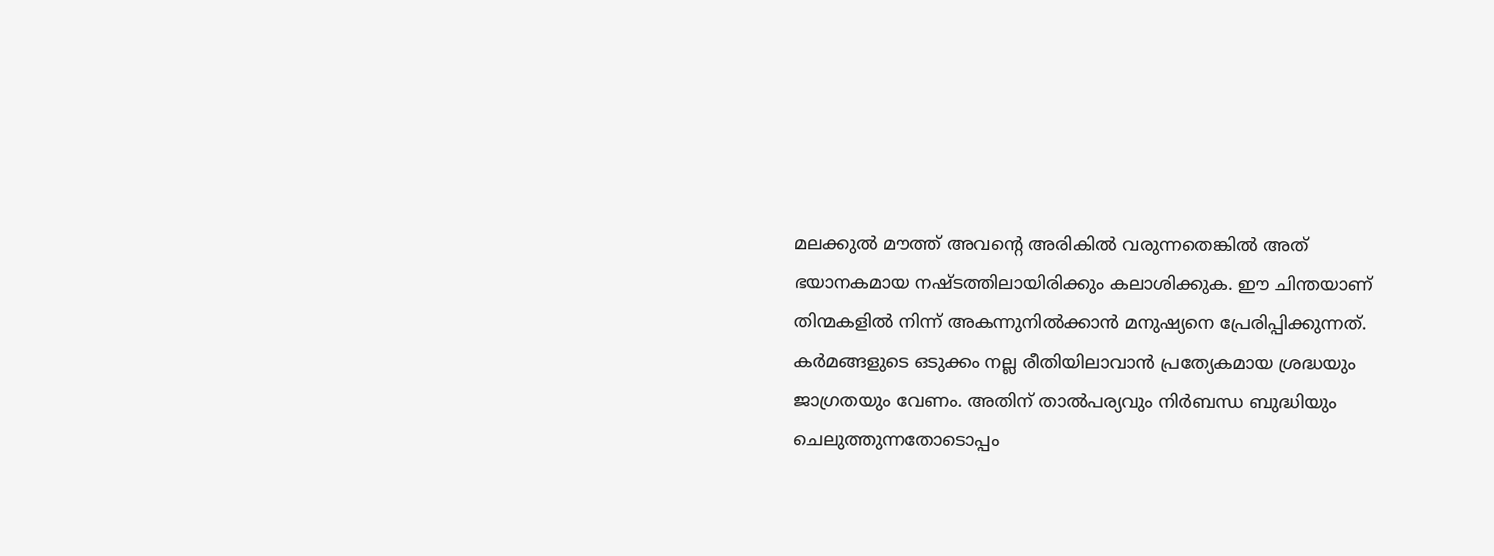മലക്കുല്‍ മൗത്ത് അവന്റെ അരികില്‍ വരുന്നതെങ്കില്‍ അത് ഭയാനകമായ നഷ്ടത്തിലായിരിക്കും കലാശിക്കുക. ഈ ചിന്തയാണ് തിന്മകളില്‍ നിന്ന് അകന്നുനില്‍ക്കാന്‍ മനുഷ്യനെ പ്രേരിപ്പിക്കുന്നത്.
കര്‍മങ്ങളുടെ ഒടുക്കം നല്ല രീതിയിലാവാന്‍ പ്രത്യേകമായ ശ്രദ്ധയും ജാഗ്രതയും വേണം. അതിന് താല്‍പര്യവും നിര്‍ബന്ധ ബുദ്ധിയും ചെലുത്തുന്നതോടൊപ്പം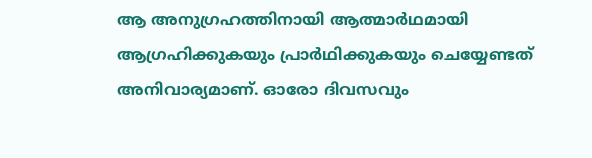ആ അനുഗ്രഹത്തിനായി ആത്മാര്‍ഥമായി ആഗ്രഹിക്കുകയും പ്രാര്‍ഥിക്കുകയും ചെയ്യേണ്ടത് അനിവാര്യമാണ്. ഓരോ ദിവസവും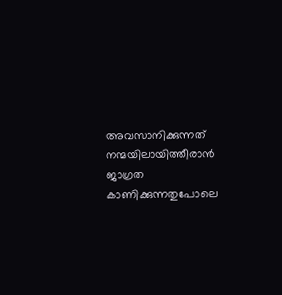അവസാനിക്കുന്നത് നന്മയിലായിത്തീരാന്‍ ജാഗ്രത കാണിക്കുന്നതുപോലെ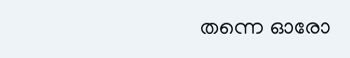തന്നെ ഓരോ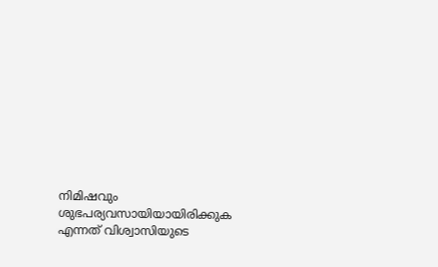നിമിഷവും ശുഭപര്യവസായിയായിരിക്കുക എന്നത് വിശ്വാസിയുടെ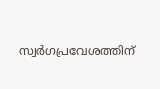സ്വര്‍ഗപ്രവേശത്തിന്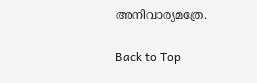അനിവാര്യമത്രേ.

Back to Top